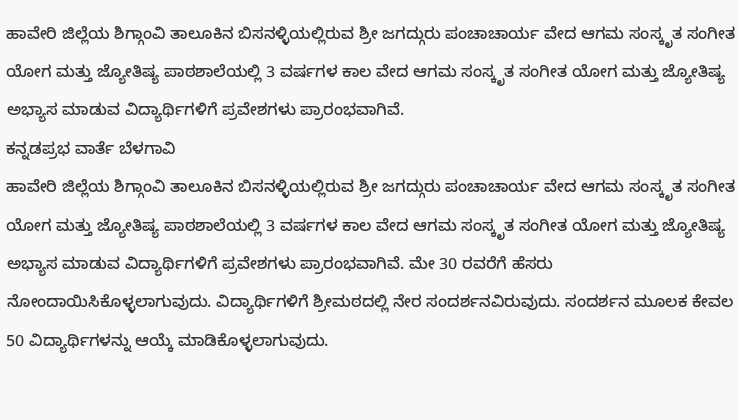ಹಾವೇರಿ ಜಿಲ್ಲೆಯ ಶಿಗ್ಗಾಂವಿ ತಾಲೂಕಿನ ಬಿಸನಳ್ಳಿಯಲ್ಲಿರುವ ಶ್ರೀ ಜಗದ್ಗುರು ಪಂಚಾಚಾರ್ಯ ವೇದ ಆಗಮ ಸಂಸ್ಕೃತ ಸಂಗೀತ ಯೋಗ ಮತ್ತು ಜ್ಯೋತಿಷ್ಯ ಪಾಠಶಾಲೆಯಲ್ಲಿ 3 ವರ್ಷಗಳ ಕಾಲ ವೇದ ಆಗಮ ಸಂಸ್ಕೃತ ಸಂಗೀತ ಯೋಗ ಮತ್ತು ಜ್ಯೋತಿಷ್ಯ ಅಭ್ಯಾಸ ಮಾಡುವ ವಿದ್ಯಾರ್ಥಿಗಳಿಗೆ ಪ್ರವೇಶಗಳು ಪ್ರಾರಂಭವಾಗಿವೆ.
ಕನ್ನಡಪ್ರಭ ವಾರ್ತೆ ಬೆಳಗಾವಿ
ಹಾವೇರಿ ಜಿಲ್ಲೆಯ ಶಿಗ್ಗಾಂವಿ ತಾಲೂಕಿನ ಬಿಸನಳ್ಳಿಯಲ್ಲಿರುವ ಶ್ರೀ ಜಗದ್ಗುರು ಪಂಚಾಚಾರ್ಯ ವೇದ ಆಗಮ ಸಂಸ್ಕೃತ ಸಂಗೀತ ಯೋಗ ಮತ್ತು ಜ್ಯೋತಿಷ್ಯ ಪಾಠಶಾಲೆಯಲ್ಲಿ 3 ವರ್ಷಗಳ ಕಾಲ ವೇದ ಆಗಮ ಸಂಸ್ಕೃತ ಸಂಗೀತ ಯೋಗ ಮತ್ತು ಜ್ಯೋತಿಷ್ಯ ಅಭ್ಯಾಸ ಮಾಡುವ ವಿದ್ಯಾರ್ಥಿಗಳಿಗೆ ಪ್ರವೇಶಗಳು ಪ್ರಾರಂಭವಾಗಿವೆ. ಮೇ 30 ರವರೆಗೆ ಹೆಸರು ನೋಂದಾಯಿಸಿಕೊಳ್ಳಲಾಗುವುದು. ವಿದ್ಯಾರ್ಥಿಗಳಿಗೆ ಶ್ರೀಮಠದಲ್ಲಿ ನೇರ ಸಂದರ್ಶನವಿರುವುದು. ಸಂದರ್ಶನ ಮೂಲಕ ಕೇವಲ 50 ವಿದ್ಯಾರ್ಥಿಗಳನ್ನು ಆಯ್ಕೆ ಮಾಡಿಕೊಳ್ಳಲಾಗುವುದು.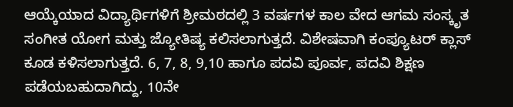ಆಯ್ಕೆಯಾದ ವಿದ್ಯಾರ್ಥಿಗಳಿಗೆ ಶ್ರೀಮಠದಲ್ಲಿ 3 ವರ್ಷಗಳ ಕಾಲ ವೇದ ಆಗಮ ಸಂಸ್ಕೃತ ಸಂಗೀತ ಯೋಗ ಮತ್ತು ಜ್ಯೋತಿಷ್ಯ ಕಲಿಸಲಾಗುತ್ತದೆ. ವಿಶೇಷವಾಗಿ ಕಂಪ್ಯೂಟರ್ ಕ್ಲಾಸ್ ಕೂಡ ಕಳಿಸಲಾಗುತ್ತದೆ. 6, 7, 8, 9,10 ಹಾಗೂ ಪದವಿ ಪೂರ್ವ, ಪದವಿ ಶಿಕ್ಷಣ ಪಡೆಯಬಹುದಾಗಿದ್ದು, 10ನೇ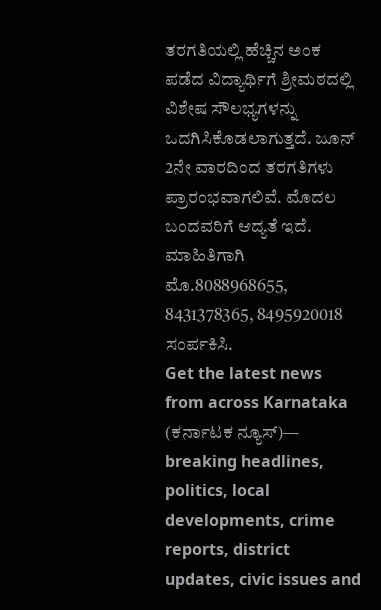ತರಗತಿಯಲ್ಲಿ ಹೆಚ್ಚಿನ ಅಂಕ ಪಡೆದ ವಿದ್ಯಾರ್ಥಿಗೆ ಶ್ರೀಮಠದಲ್ಲಿ ವಿಶೇಷ ಸೌಲಭ್ಯಗಳನ್ನು ಒದಗಿಸಿಕೊಡಲಾಗುತ್ತದೆ. ಜೂನ್ 2ನೇ ವಾರದಿಂದ ತರಗತಿಗಳು ಪ್ರಾರಂಭವಾಗಲಿವೆ. ಮೊದಲ ಬಂದವರಿಗೆ ಆದ್ಯತೆ ಇದೆ. ಮಾಹಿತಿಗಾಗಿ ಮೊ.8088968655, 8431378365, 8495920018 ಸಂರ್ಪಕಿಸಿ.
Get the latest news from across Karnataka (ಕರ್ನಾಟಕ ನ್ಯೂಸ್)— breaking headlines, politics, local developments, crime reports, district updates, civic issues and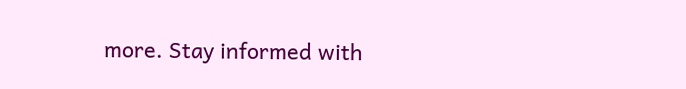more. Stay informed with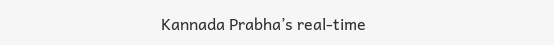Kannada Prabha’s real‑time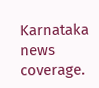Karnataka news coverage.